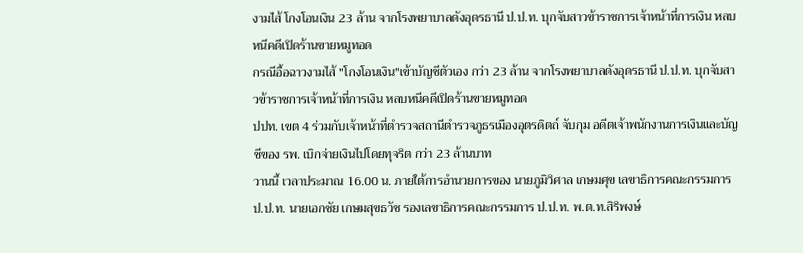งามไส้ โกงโอนเงิน 23 ล้าน จากโรงพยาบาลดังอุดรธานี ป.ป.ท. บุกจับสาวข้าราชการเจ้าหน้าที่การเงิน หลบหนีคดีเปิดร้านขายหมูทอด
กรณีอื้อฉาวงามไส้ "โกงโอนเงิน"เข้าบัญชีตัวเอง กว่า 23 ล้าน จากโรงพยาบาลดังอุดรธานี ป.ป.ท. บุกจับสาวข้าราชการเจ้าหน้าที่การเงิน หลบหนีคดีเปิดร้านขายหมูทอด
ปปท. เขต 4 ร่วมกับเจ้าหน้าที่ตำรวจสถานีตำรวจภูธรเมืองอุตรดิตถ์ จับกุม อดีตเจ้าพนักงานการเงินและบัญชีของ รพ. เบิกจ่ายเงินไปโดยทุจริต กว่า 23 ล้านบาท
วานนี้ เวลาประมาณ 16.00 น. ภายใต้การอำนวยการของ นายภูมิวิศาล เกษมศุข เลขาธิการคณะกรรมการ ป.ป.ท. นายเอกชัย เกษมสุขธวัช รองเลขาธิการคณะกรรมการ ป.ป.ท. พ.ต.ท.สิริพงษ์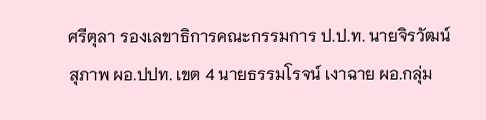ศรีตุลา รองเลขาธิการคณะกรรมการ ป.ป.ท. นายจิรวัฒน์ สุภาพ ผอ.ปปท. เขต 4 นายธรรมโรจน์ เงาฉาย ผอ.กลุ่ม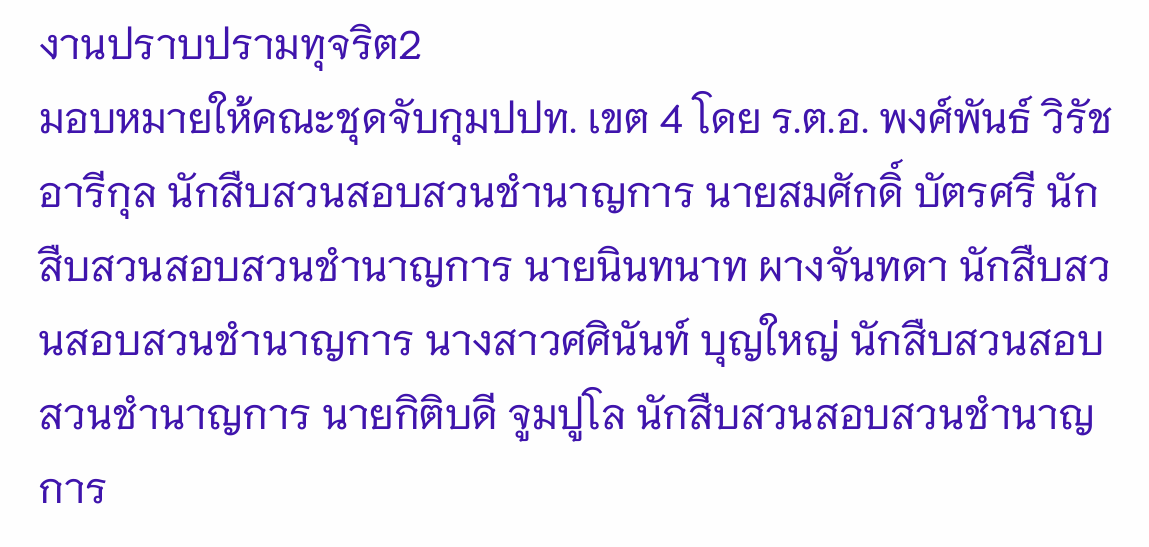งานปราบปรามทุจริต2
มอบหมายให้คณะชุดจับกุมปปท. เขต 4 โดย ร.ต.อ. พงศ์พันธ์ วิรัชอารีกุล นักสืบสวนสอบสวนชำนาญการ นายสมศักดิ์ บัตรศรี นักสืบสวนสอบสวนชำนาญการ นายนินทนาท ผางจันทดา นักสืบสวนสอบสวนชำนาญการ นางสาวศศินันท์ บุญใหญ่ นักสืบสวนสอบสวนชำนาญการ นายกิติบดี จูมปูโล นักสืบสวนสอบสวนชำนาญการ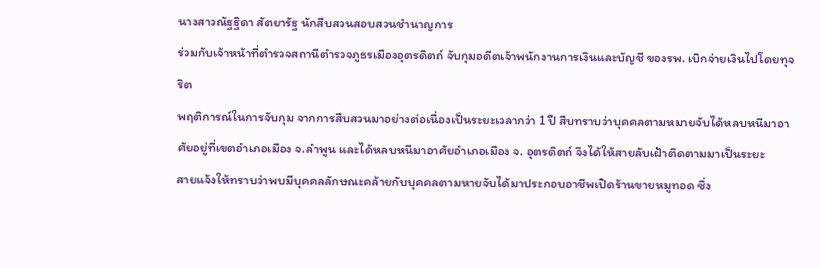นางสาวณัฐฐิดา สัตยารัฐ นักสืบสวนสอบสวนชำนาญการ
ร่วมกับเจ้าหน้าที่ตำรวจสถานีตำรวจภูธรเมืองอุตรดิตถ์ จับกุมอดีตเจ้าพนักงานการเงินและบัญชี ของรพ. เบิกจ่ายเงินไปโดยทุจริต
พฤติการณ์ในการจับกุม จากการสืบสวนมาอย่างต่อเนื่องเป็นระยะเวลากว่า 1 ปี สืบทราบว่าบุคคลตามหมายจับได้หลบหนีมาอาศัยอยู่ที่เขตอำเภอเมือง จ.ลำพูน และได้หลบหนีมาอาศัยอำเภอเมือง จ. อุตรดิตถ์ จึงได้ให้สายลับเฝ้าติดตามมาเป็นระยะ
สายแจ้งให้ทราบว่าพบมีบุคคลลักษณะคล้ายกับบุคคลตามหายจับได้มาประกอบอาชีพเปิดร้านขายหมูทอด ซึ่ง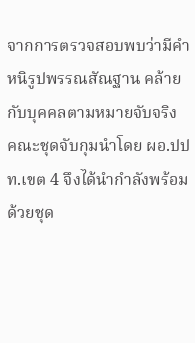จากการตรวจสอบพบว่ามีคำหนิรูปพรรณสัณฐาน คล้ายกับบุคคลตามหมายจับจริง
คณะชุดจับกุมนำโดย ผอ.ปปท.เขต 4 จึงได้นำกำลังพร้อมด้วยชุด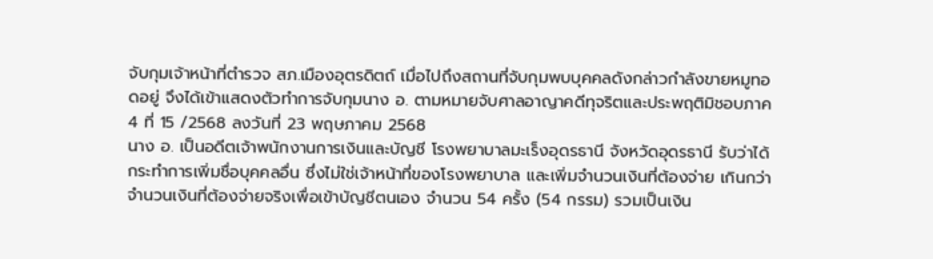จับกุมเจ้าหน้าที่ตำรวจ สภ.เมืองอุตรดิตถ์ เมื่อไปถึงสถานที่จับกุมพบบุคคลดังกล่าวกำลังขายหมูทอดอยู่ จึงได้เข้าแสดงตัวทำการจับกุมนาง อ. ตามหมายจับศาลอาญาคดีทุจริตและประพฤติมิชอบภาค 4 ที่ 15 /2568 ลงวันที่ 23 พฤษภาคม 2568
นาง อ. เป็นอดีตเจ้าพนักงานการเงินและบัญชี โรงพยาบาลมะเร็งอุดรธานี จังหวัดอุดรธานี รับว่าได้กระทำการเพิ่มชื่อบุคคลอื่น ซึ่งไม่ใช่เจ้าหน้าที่ของโรงพยาบาล และเพิ่มจำนวนเงินที่ต้องจ่าย เกินกว่าจำนวนเงินที่ต้องจ่ายจริงเพื่อเข้าบัญชีตนเอง จำนวน 54 ครั้ง (54 กรรม) รวมเป็นเงิน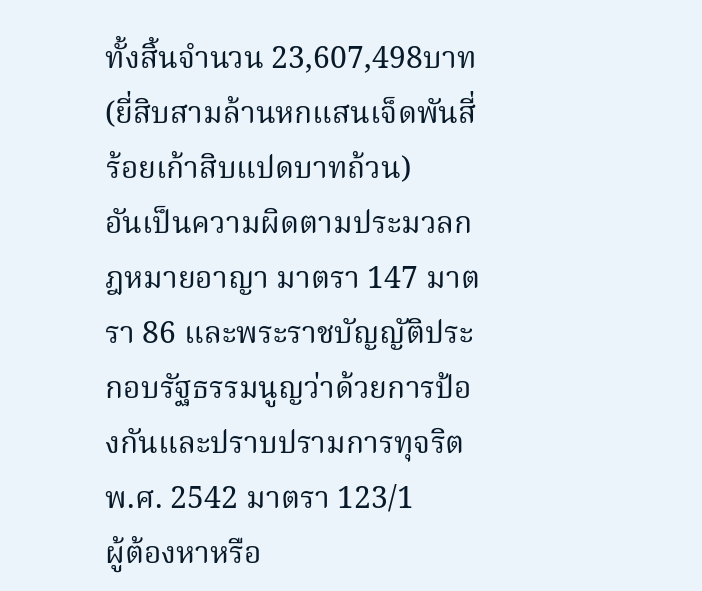ทั้งสิ้นจำนวน 23,607,498บาท (ยี่สิบสามล้านหกแสนเจ็ดพันสี่ร้อยเก้าสิบแปดบาทถ้วน)
อันเป็นความผิดตามประมวลกฎหมายอาญา มาตรา 147 มาตรา 86 และพระราชบัญญัติประกอบรัฐธรรมนูญว่าด้วยการป้องกันและปราบปรามการทุจริต พ.ศ. 2542 มาตรา 123/1
ผู้ต้องหาหรือ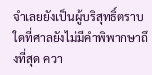จำเลยยังเป็นผู้บริสุทธิ์ตราบใดที่ศาลยังไม่มีคำพิพากษาถึงที่สุด ควา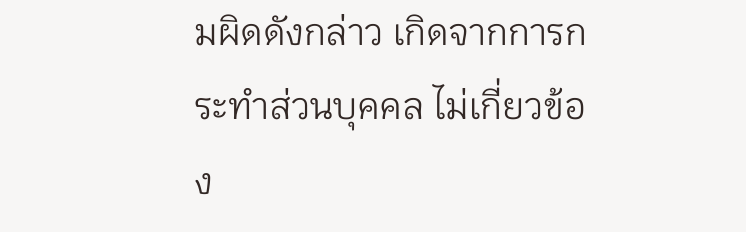มผิดดังกล่าว เกิดจากการกระทำส่วนบุคคล ไม่เกี่ยวข้อง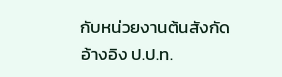กับหน่วยงานต้นสังกัด
อ้างอิง ป.ป.ท.